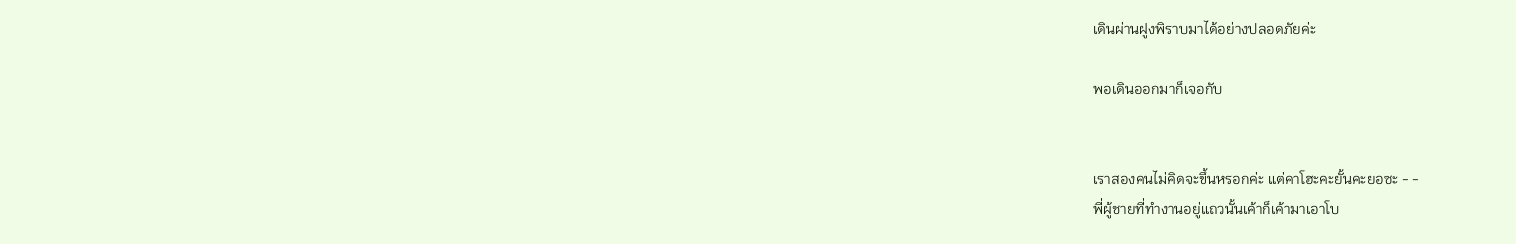เดินผ่านฝูงพิราบมาได้อย่างปลอดภัยค่ะ

พอเดินออกมาก็เจอกับ


เราสองคนไม่คิดจะขึ้นหรอกค่ะ แต่คาโฮะคะยั้นคะยอซะ - -
พี่ผู้ชายที่ทำงานอยู่แถวนั้นเค้าก็เค้ามาเอาโบ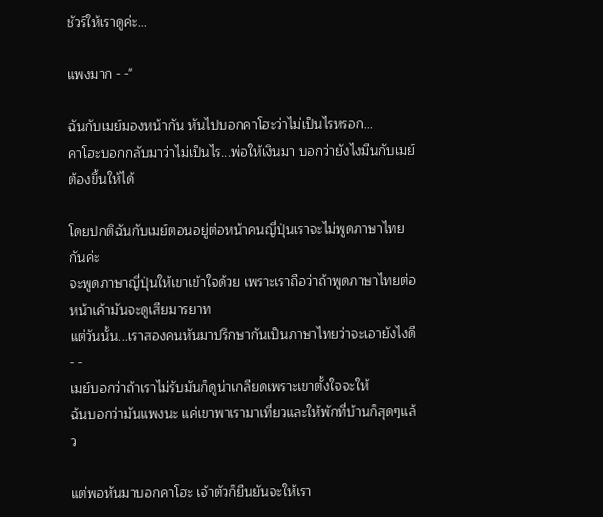ชัวร์ให้เราดูค่ะ...

แพงมาก - -"

ฉันกับเมย์มองหน้ากัน หันไปบอกคาโฮะว่าไม่เป็นไรหรอก...
คาโฮะบอกกลับมาว่าไม่เป็นไร...พ่อให้เงินมา บอกว่ายังไงมีนกับเมย์ต้องขึ้นให้ได้

โดยปกติฉันกับเมย์ตอนอยู่ต่อหน้าคนญี่ปุ่นเราจะไม่พูดภาษาไทยกันค่ะ
จะพูดภาษาญี่ปุ่นให้เขาเข้าใจด้วย เพราะเราถือว่าถ้าพูดภาษาไทยต่อหน้าเค้ามันจะดูเสียมารยาท
แต่วันนั้น...เราสองคนหันมาปรึกษากันเป็นภาษาไทยว่าจะเอายังไงดี - -
เมย์บอกว่าถ้าเราไม่รับมันก็ดูน่าเกลียดเพราะเขาตั้งใจจะให้
ฉ้นบอกว่ามันแพงนะ แค่เขาพาเรามาเที่ยวและให้พักที่บ้านก็สุดๆแล้ว

แต่พอหันมาบอกคาโฮะ เจ้าตัวก็ยืนยันจะให้เรา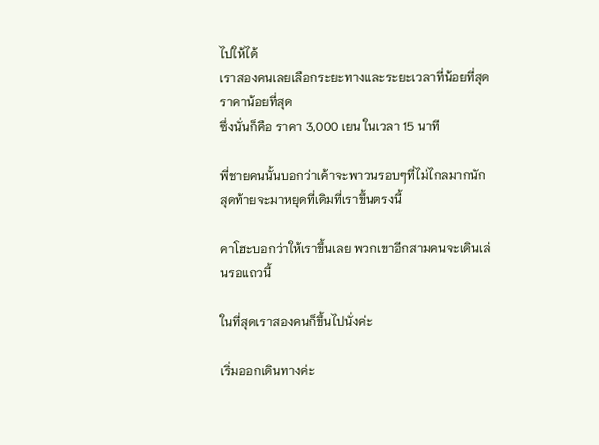ไปให้ได้
เราสองคนเลยเลือกระยะทางและระยะเวลาที่น้อยที่สุดราคาน้อยที่สุด
ซึ่งนั่นก็คือ ราคา 3,000 เยน ในเวลา 15 นาที

พี่ชายคนนั้นบอกว่าเค้าจะพาวนรอบๆที่ไม่ไกลมากนัก สุดท้ายจะมาหยุดที่เดิมที่เราขึ้นตรงนี้

คาโฮะบอกว่าให้เราขึ้นเลย พวกเขาอีกสามคนจะเดินเล่นรอแถวนี้

ในที่สุดเราสองคนก็ขึ้นไปนั่งค่ะ

เริ่มออกเดินทางค่ะ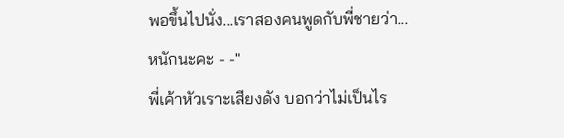พอขึ้นไปนั่ง...เราสองคนพูดกับพี่ชายว่า...
หนักนะคะ - -"
พี่เค้าหัวเราะเสียงดัง บอกว่าไม่เป็นไร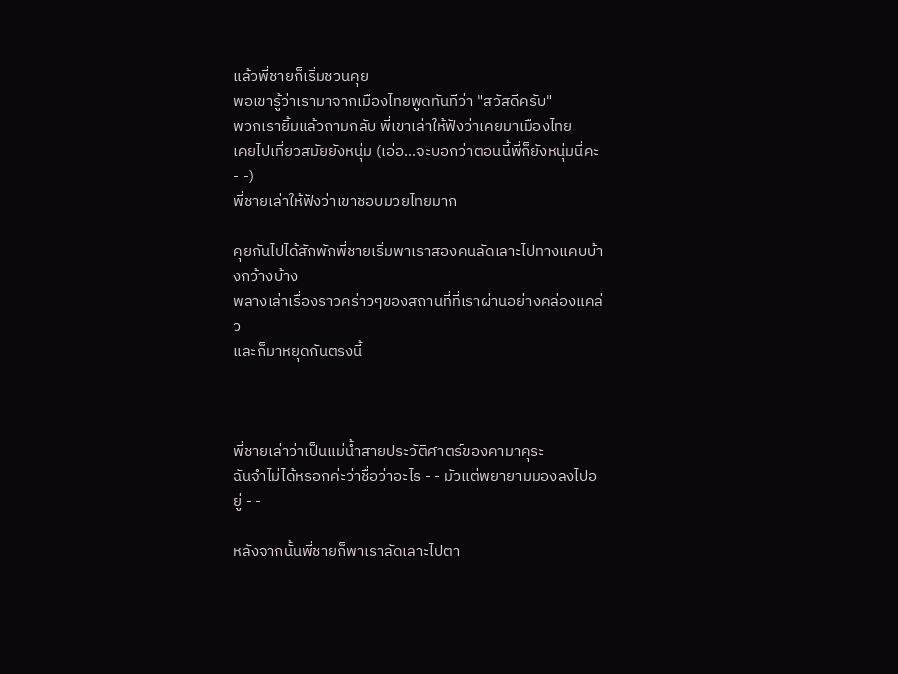แล้วพี่ชายก็เริ่มชวนคุย
พอเขารู้ว่าเรามาจากเมืองไทยพูดทันทีว่า "สวัสดีครับ"
พวกเรายิ้มแล้วถามกลับ พี่เขาเล่าให้ฟังว่าเคยมาเมืองไทย
เคยไปเที่ยวสมัยยังหนุ่ม (เอ่อ...จะบอกว่าตอนนี้พี่ก็ยังหนุ่มนี่คะ - -)
พี่ชายเล่าให้ฟังว่าเขาชอบมวยไทยมาก

คุยกันไปได้สักพักพี่ชายเริ่มพาเราสองคนลัดเลาะไปทางแคบบ้างกว้างบ้าง
พลางเล่าเรื่องราวคร่าวๆของสถานที่ที่เราผ่านอย่างคล่องแคล่ว
และก็มาหยุดกันตรงนี้



พี่ชายเล่าว่าเป็นแม่น้ำสายประวัติศาตร์ของคามาคุระ
ฉันจำไม่ได้หรอกค่ะว่าชื่อว่าอะไร - - มัวแต่พยายามมองลงไปอยู่ - -

หลังจากนั้นพี่ชายก็พาเราลัดเลาะไปตา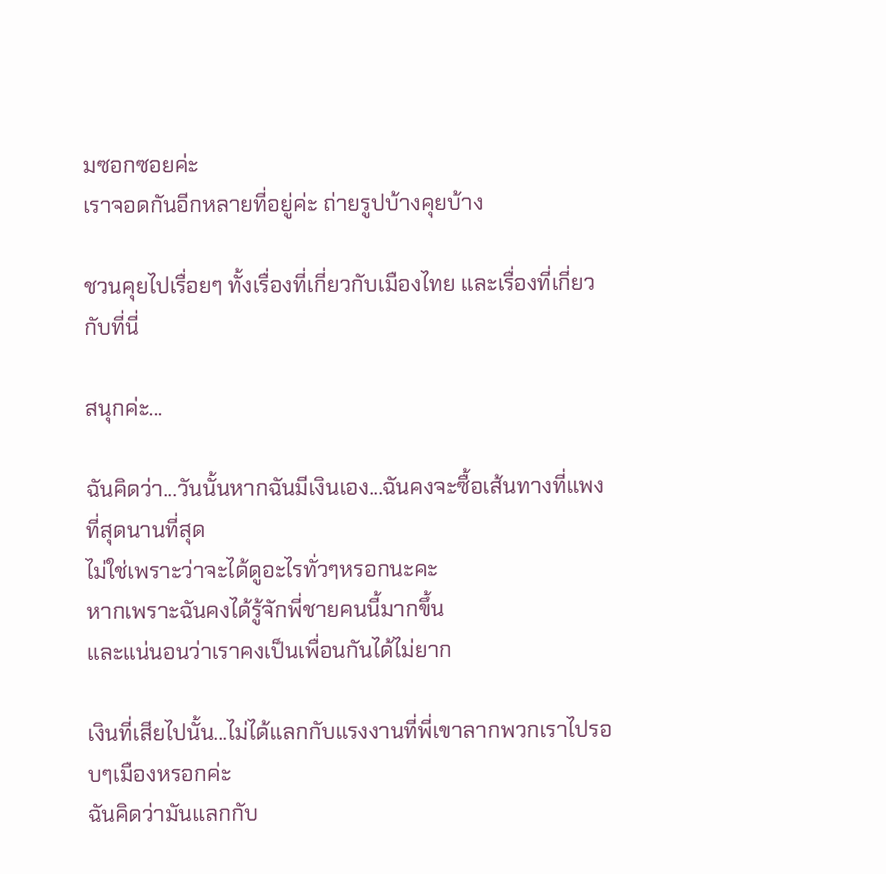มซอกซอยค่ะ
เราจอดกันอีกหลายที่อยู่ค่ะ ถ่ายรูปบ้างคุยบ้าง

ชวนคุยไปเรื่อยๆ ทั้งเรื่องที่เกี่ยวกับเมืองไทย และเรื่องที่เกี่ยวกับที่นี่

สนุกค่ะ...

ฉันคิดว่า...วันนั้นหากฉันมีเงินเอง...ฉันคงจะซื้อเส้นทางที่แพงที่สุดนานที่สุด
ไม่ใช่เพราะว่าจะได้ดูอะไรทั่วๆหรอกนะคะ
หากเพราะฉันคงได้รู้จักพี่ชายคนนี้มากขึ้น
และแน่นอนว่าเราคงเป็นเพื่อนกันได้ไม่ยาก

เงินที่เสียไปนั้น...ไม่ได้แลกกับแรงงานที่พี่เขาลากพวกเราไปรอบๆเมืองหรอกค่ะ
ฉันคิดว่ามันแลกกับ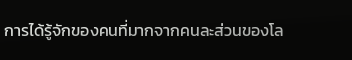การได้รู้จักของคนที่มากจากคนละส่วนของโล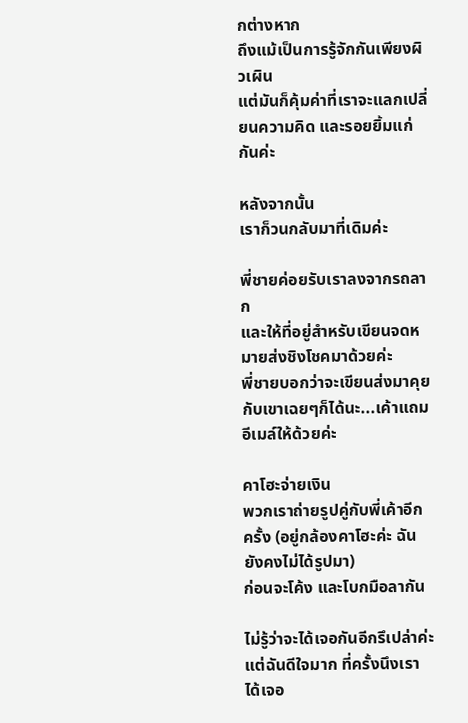กต่างหาก
ถึงแม้เป็นการรู้จักกันเพียงผิวเผิน
แต่มันก็คุ้มค่าที่เราจะแลกเปลี่ยนความคิด และรอยยิ้มแก่กันค่ะ

หลังจากนั้น
เราก็วนกลับมาที่เดิมค่ะ

พี่ชายค่อยรับเราลงจากรถลาก
และให้ที่อยู่สำหรับเขียนจดหมายส่งชิงโชคมาด้วยค่ะ
พี่ชายบอกว่าจะเขียนส่งมาคุยกับเขาเฉยๆก็ได้นะ...เค้าแถมอีเมล์ให้ด้วยค่ะ

คาโฮะจ่ายเงิน
พวกเราถ่ายรูปคู่กับพี่เค้าอีกครั้ง (อยู่กล้องคาโฮะค่ะ ฉันยังคงไม่ได้รูปมา)
ก่อนจะโค้ง และโบกมือลากัน

ไม่รู้ว่าจะได้เจอกันอีกรึเปล่าค่ะ
แต่ฉันดีใจมาก ที่ครั้งนึงเราได้เจอ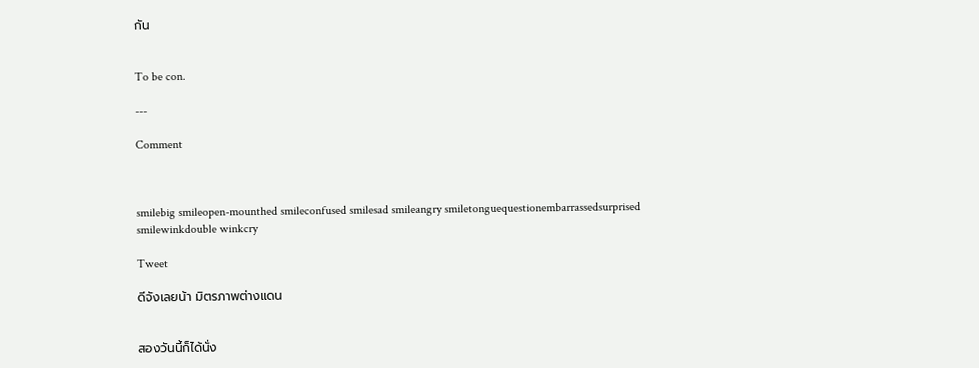กัน


To be con.

---

Comment



smilebig smileopen-mounthed smileconfused smilesad smileangry smiletonguequestionembarrassedsurprised smilewinkdouble winkcry

Tweet

ดีจังเลยน้า มิตรภาพต่างแดน


สองวันนี้ก็ได้นั่ง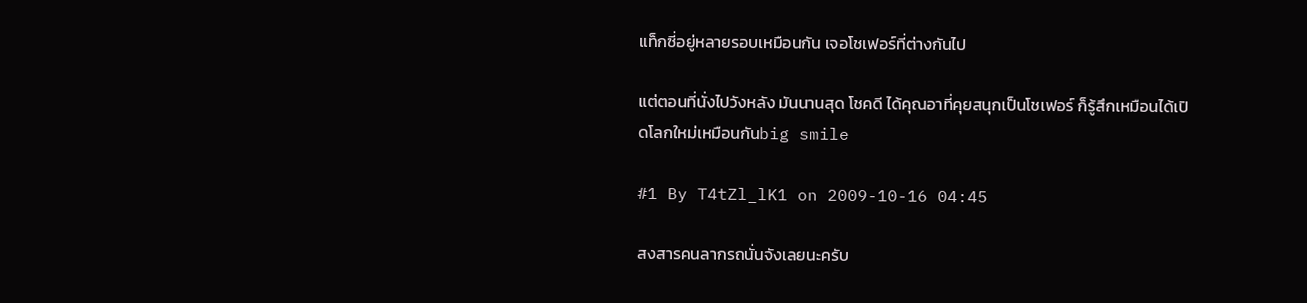แท็กซี่อยู่หลายรอบเหมือนกัน เจอโชเฟอร์ที่ต่างกันไป

แต่ตอนที่นั่งไปวังหลัง มันนานสุด โชคดี ได้คุณอาที่คุยสนุกเป็นโชเฟอร์ ก็รู้สึกเหมือนได้เปิดโลกใหม่เหมือนกันbig smile

#1 By T4tZl_lK1 on 2009-10-16 04:45

สงสารคนลากรถนั่นจังเลยนะครับ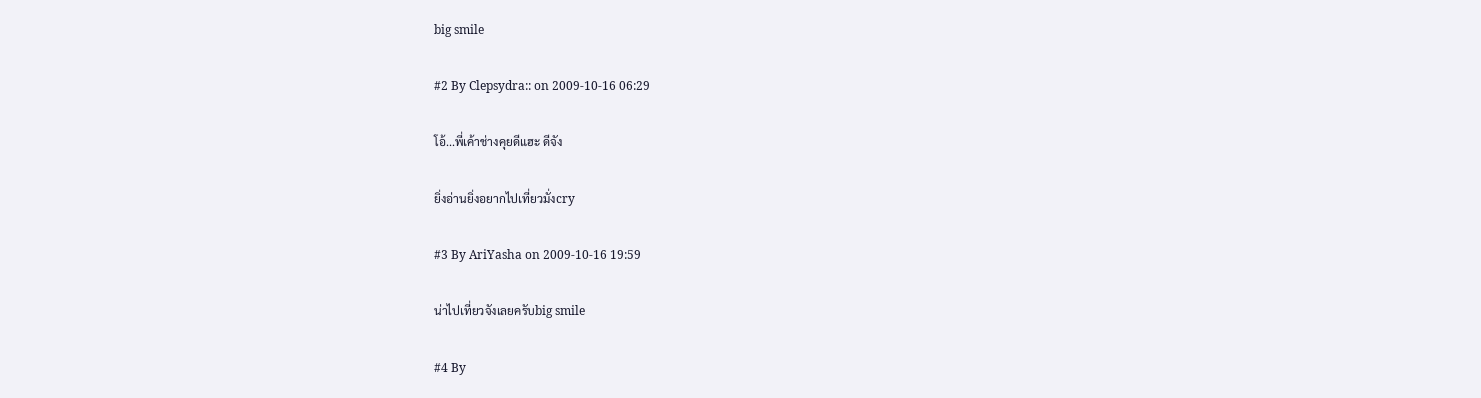big smile

#2 By Clepsydra:: on 2009-10-16 06:29

โอ้...พี่เค้าช่างคุยดีแฮะ ดีจัง

ยิ่งอ่านยิ่งอยากไปเที่ยวมั่งcry

#3 By AriYasha on 2009-10-16 19:59

น่าไปเที่ยวจังเลยครับbig smile

#4 By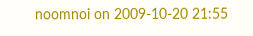noomnoi on 2009-10-20 21:55